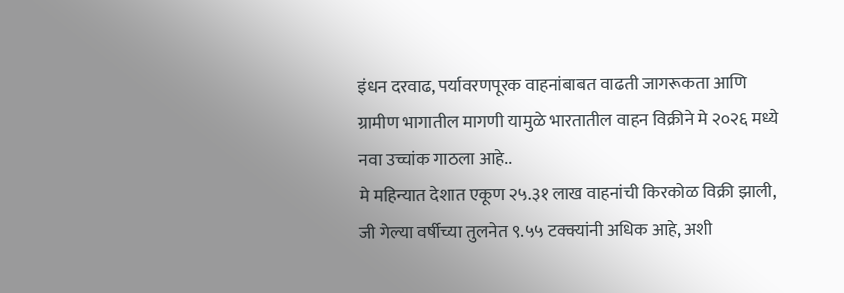इंधन दरवाढ, पर्यावरणपूरक वाहनांबाबत वाढती जागरूकता आणि ग्रामीण भागातील मागणी यामुळे भारतातील वाहन विक्रीने मे २०२६ मध्ये नवा उच्चांक गाठला आहे..
मे महिन्यात देशात एकूण २५.३१ लाख वाहनांची किरकोळ विक्री झाली, जी गेल्या वर्षीच्या तुलनेत ९.५५ टक्क्यांनी अधिक आहे, अशी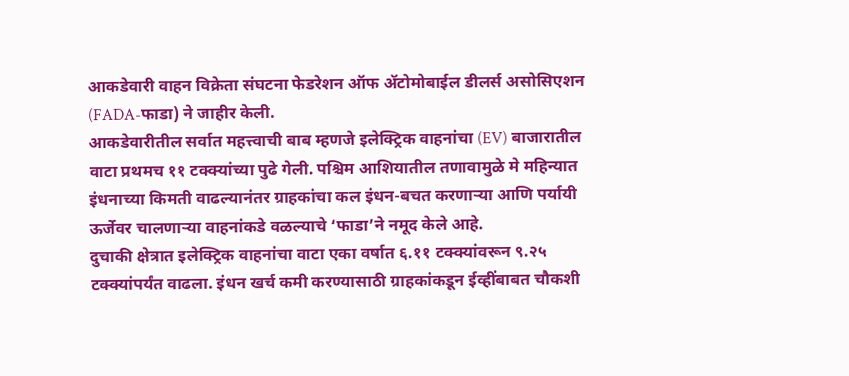आकडेवारी वाहन विक्रेता संघटना फेडरेशन ऑफ ॲटोमोबाईल डीलर्स असोसिएशन (FADA-फाडा) ने जाहीर केली.
आकडेवारीतील सर्वात महत्त्वाची बाब म्हणजे इलेक्ट्रिक वाहनांचा (EV) बाजारातील वाटा प्रथमच ११ टक्क्यांच्या पुढे गेली. पश्चिम आशियातील तणावामुळे मे महिन्यात इंधनाच्या किमती वाढल्यानंतर ग्राहकांचा कल इंधन-बचत करणाऱ्या आणि पर्यायी ऊर्जेवर चालणाऱ्या वाहनांकडे वळल्याचे ‘फाडा’ने नमूद केले आहे.
दुचाकी क्षेत्रात इलेक्ट्रिक वाहनांचा वाटा एका वर्षात ६.११ टक्क्यांवरून ९.२५ टक्क्यांपर्यंत वाढला. इंधन खर्च कमी करण्यासाठी ग्राहकांकडून ईव्हींबाबत चौकशी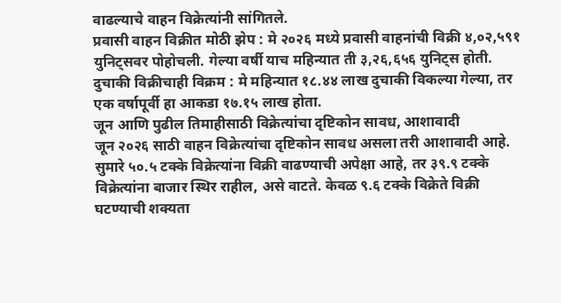वाढल्याचे वाहन विक्रेत्यांनी सांगितले.
प्रवासी वाहन विक्रीत मोठी झेप : मे २०२६ मध्ये प्रवासी वाहनांची विक्री ४,०२,५९१ युनिट्सवर पोहोचली. गेल्या वर्षी याच महिन्यात ती ३,२६,६५६ युनिट्स होती.
दुचाकी विक्रीचाही विक्रम : मे महिन्यात १८.४४ लाख दुचाकी विकल्या गेल्या, तर एक वर्षापूर्वी हा आकडा १७.१५ लाख होता.
जून आणि पुढील तिमाहीसाठी विक्रेत्यांचा दृष्टिकोन सावध, आशावादी
जून २०२६ साठी वाहन विक्रेत्यांचा दृष्टिकोन सावध असला तरी आशावादी आहे. सुमारे ५०.५ टक्के विक्रेत्यांना विक्री वाढण्याची अपेक्षा आहे, तर ३९.९ टक्के विक्रेत्यांना बाजार स्थिर राहील, असे वाटते. केवळ ९.६ टक्के विक्रेते विक्री घटण्याची शक्यता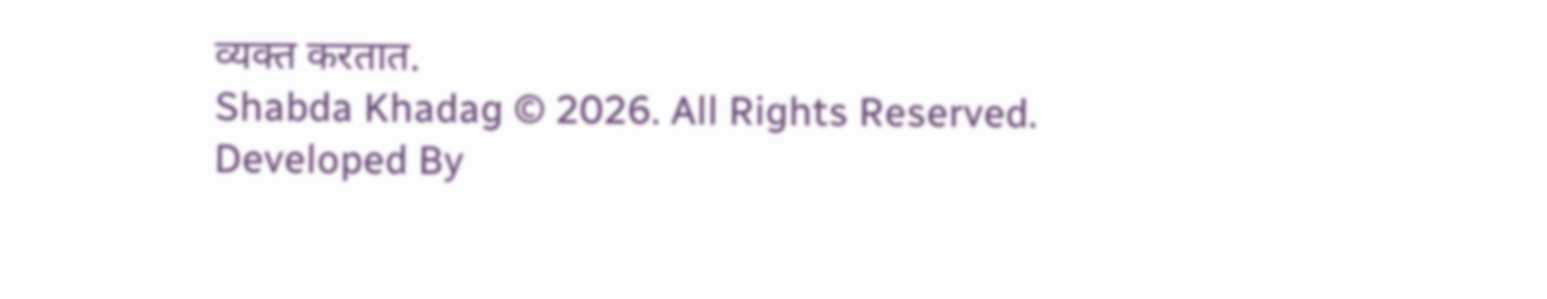व्यक्त करतात.
Shabda Khadag © 2026. All Rights Reserved.
Developed By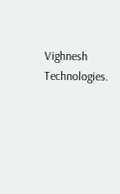Vighnesh Technologies.